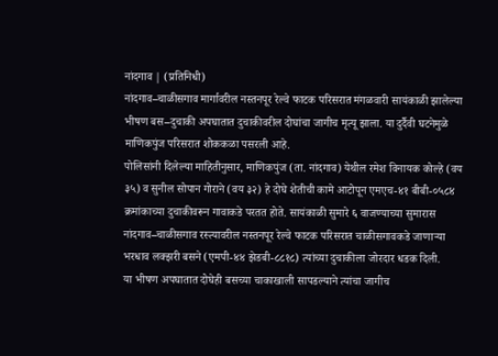नांदगाव | (प्रतिनिधी)
नांदगाव–चाळीसगाव मार्गावरील नस्तनपूर रेल्वे फाटक परिसरात मंगळवारी सायंकाळी झालेल्या भीषण बस–दुचाकी अपघातात दुचाकीवरील दोघांचा जागीच मृत्यू झाला. या दुर्दैवी घटनेमुळे माणिकपुंज परिसरात शोककळा पसरली आहे.
पोलिसांनी दिलेल्या माहितीनुसार, माणिकपुंज (ता. नांदगाव) येथील रमेश विनायक कोल्हे (वय ३५) व सुनील सोपान गोराने (वय ३२) हे दोघे शेतीची कामे आटोपून एमएच-४१ बीबी-०५८४ क्रमांकाच्या दुचाकीवरून गावाकडे परतत होते. सायंकाळी सुमारे ६ वाजण्याच्या सुमारास नांदगाव–चाळीसगाव रस्त्यावरील नस्तनपूर रेल्वे फाटक परिसरात चाळीसगावकडे जाणाऱ्या भरधाव लक्झरी बसने (एमपी-४४ झेडबी-८८१८) त्यांच्या दुचाकीला जोरदार धडक दिली.
या भीषण अपघातात दोघेही बसच्या चाकाखाली सापडल्याने त्यांचा जागीच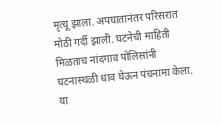मृत्यू झाला. अपघातानंतर परिसरात मोठी गर्दी झाली. घटनेची माहिती मिळताच नांदगाव पोलिसांनी घटनास्थळी धाव घेऊन पंचनामा केला.
या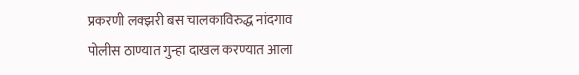प्रकरणी लक्झरी बस चालकाविरुद्ध नांदगाव पोलीस ठाण्यात गुन्हा दाखल करण्यात आला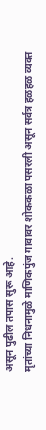असून पुढील तपास सुरू आहे.
मृतांच्या निधनामुळे माणिकपुंज गावावर शोककळा पसरली असून सर्वत्र हळहळ व्यक्त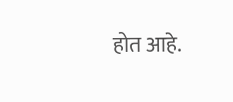होत आहे.